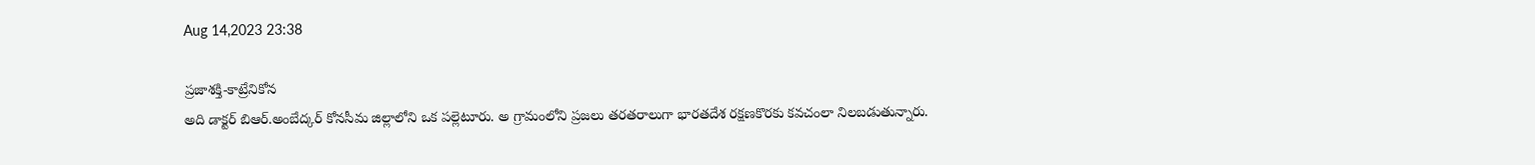Aug 14,2023 23:38

ప్రజాశక్తి-కాట్రేనికోన
అది డాక్టర్‌ బిఆర్‌.అంబేద్కర్‌ కోనసీమ జిల్లాలోని ఒక పల్లెటూరు. అ గ్రామంలోని ప్రజలు తరతరాలుగా భారతదేశ రక్షణకొరకు కవచంలా నిలబడుతున్నారు.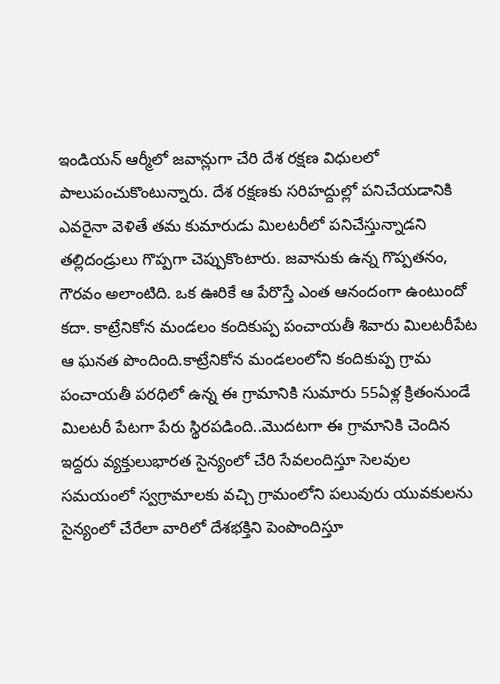ఇండియన్‌ ఆర్మీలో జవాన్లుగా చేరి దేశ రక్షణ విధులలో పాలుపంచుకొంటున్నారు. దేశ రక్షణకు సరిహద్దుల్లో పనిచేయడానికి ఎవరైనా వెళితే తమ కుమారుడు మిలటరీలో పనిచేస్తున్నాడని తల్లిదండ్రులు గొప్పగా చెప్పుకొంటారు. జవానుకు ఉన్న గొప్పతనం, గౌరవం అలాంటిది. ఒక ఊరికే ఆ పేరొస్తే ఎంత ఆనందంగా ఉంటుందో కదా. కాట్రేనికోన మండలం కందికుప్ప పంచాయతీ శివారు మిలటరీపేట ఆ ఘనత పొందింది.కాట్రేనికోన మండలంలోని కందికుప్ప గ్రామ పంచాయతీ పరధిలో ఉన్న ఈ గ్రామానికి సుమారు 55ఏళ్ల క్రితంనుండే మిలటరీ పేటగా పేరు స్థిరపడింది..మొదటగా ఈ గ్రామానికి చెందిన ఇద్దరు వ్యక్తులుభారత సైన్యంలో చేరి సేవలందిస్తూ సెలవుల సమయంలో స్వగ్రామాలకు వచ్చి గ్రామంలోని పలువురు యువకులను సైన్యంలో చేరేలా వారిలో దేశభక్తిని పెంపొందిస్తూ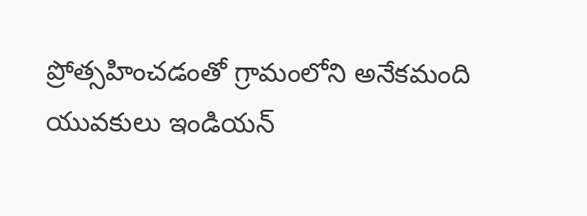ప్రోత్సహించడంతో గ్రామంలోని అనేకమంది యువకులు ఇండియన్‌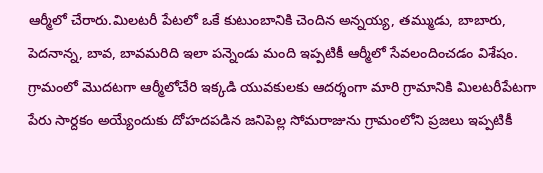ఆర్మీలో చేరారు.మిలటరీ పేటలో ఒకే కుటుంబానికి చెందిన అన్నయ్య, తమ్ముడు, బాబారు, పెదనాన్న, బావ, బావమరిది ఇలా పన్నెండు మంది ఇప్పటికీ ఆర్మీలో సేవలందించడం విశేషం. గ్రామంలో మొదటగా ఆర్మీలోచేరి ఇక్కడి యువకులకు ఆదర్శంగా మారి గ్రామానికి మిలటరీపేటగా పేరు సార్దకం అయ్యేందుకు దోహదపడిన జనిపెల్ల సోమరాజును గ్రామంలోని ప్రజలు ఇప్పటికీ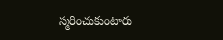స్మరించుకుంటారు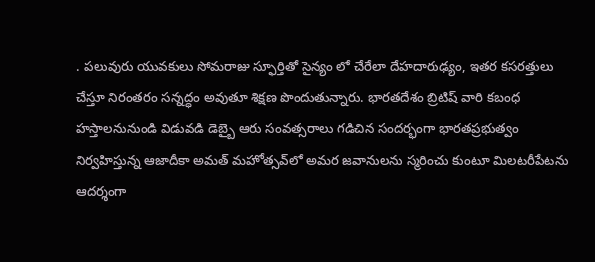. పలువురు యువకులు సోమరాజు స్ఫూర్తితో సైన్యం లో చేరేలా దేహదారుఢ్యం, ఇతర కసరత్తులు చేస్తూ నిరంతరం సన్నద్ధం అవుతూ శిక్షణ పొందుతున్నారు. భారతదేశం బ్రిటిష్‌ వారి కబంధ హస్తాలనునుండి విడువడి డెబ్బై ఆరు సంవత్సరాలు గడిచిన సందర్భంగా భారతప్రభుత్వం నిర్వహిస్తున్న ఆజాదీకా అమత్‌ మహోత్సవ్‌లో అమర జవానులను స్మరించు కుంటూ మిలటరీపేటను ఆదర్శంగా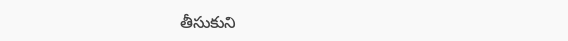తీసుకుని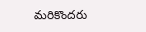మరికొందరు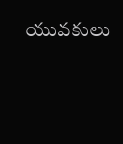యువకులు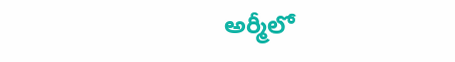అర్మీలో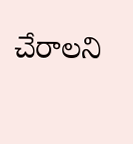చేరాలని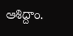ఆశిద్దాం.